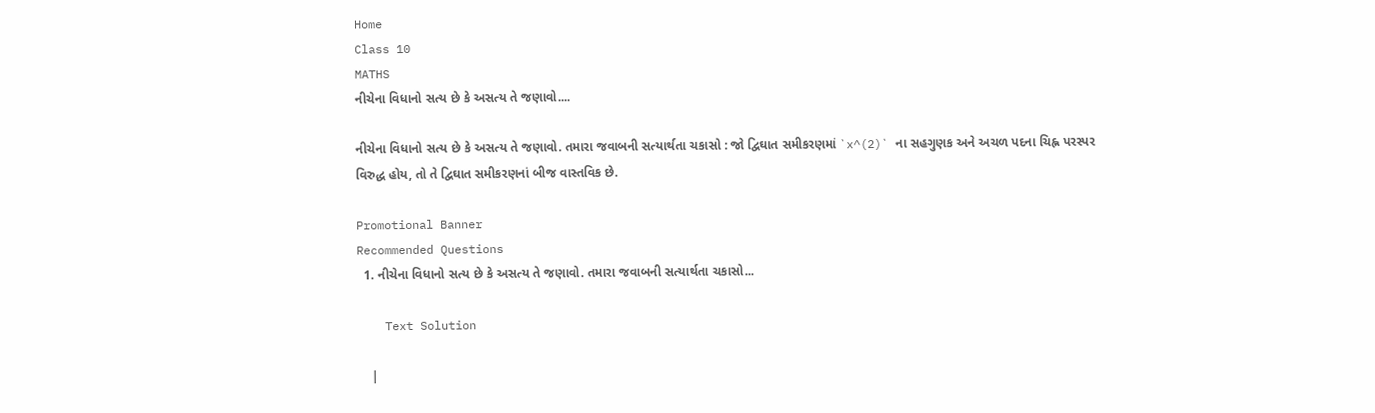Home
Class 10
MATHS
નીચેના વિધાનો સત્ય છે કે અસત્ય તે જણાવો....

નીચેના વિધાનો સત્ય છે કે અસત્ય તે જણાવો. તમારા જવાબની સત્યાર્થતા ચકાસો : જો દ્વિઘાત સમીકરણમાં `x^(2)` ના સહગુણક અને અચળ પદના ચિહ્ન પરસ્પર વિરુદ્ધ હોય, તો તે દ્વિઘાત સમીકરણનાં બીજ વાસ્તવિક છે.

Promotional Banner
Recommended Questions
  1. નીચેના વિધાનો સત્ય છે કે અસત્ય તે જણાવો. તમારા જવાબની સત્યાર્થતા ચકાસો...

    Text Solution

    |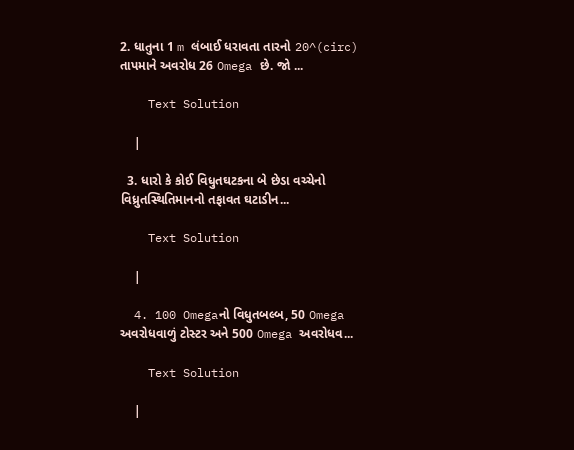2. ધાતુના 1 m લંબાઈ ધરાવતા તારનો 20^(circ) તાપમાને અવરોધ 26 Omega છે. જો ...

    Text Solution

    |

  3. ધારો કે કોઈ વિધુતઘટકના બે છેડા વચ્ચેનો વિધ્રુતસ્થિતિમાનનો તફાવત ઘટાડીન...

    Text Solution

    |

  4. 100 Omegaનો વિધુતબલ્બ, 50 Omega અવરોધવાળું ટોસ્ટર અને 500 Omega અવરોધવ...

    Text Solution

    |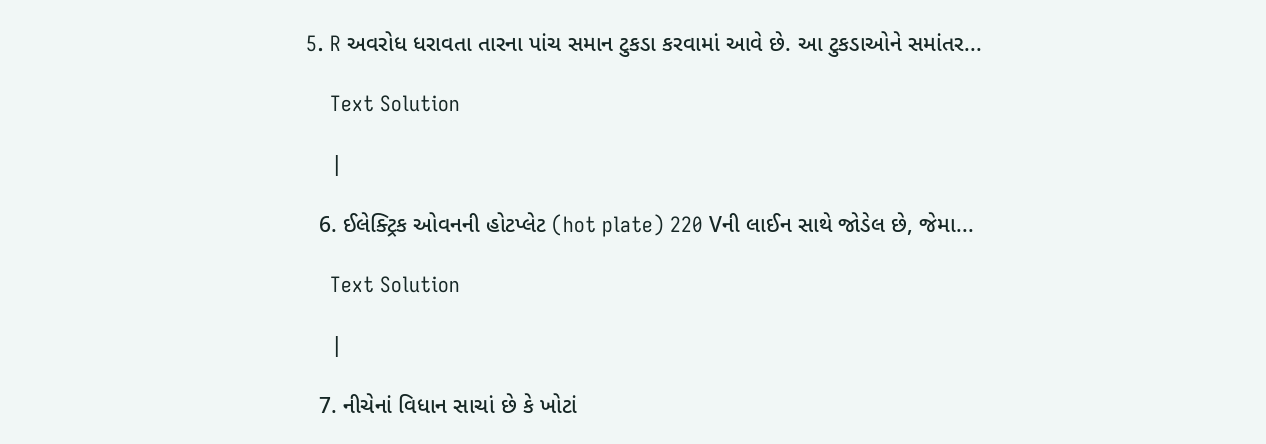5. R અવરોધ ધરાવતા તારના પાંચ સમાન ટુકડા કરવામાં આવે છે. આ ટુકડાઓને સમાંતર...

    Text Solution

    |

  6. ઈલેક્ટ્રિક ઓવનની હોટપ્લેટ (hot plate) 220 Vની લાઈન સાથે જોડેલ છે, જેમા...

    Text Solution

    |

  7. નીચેનાં વિધાન સાચાં છે કે ખોટાં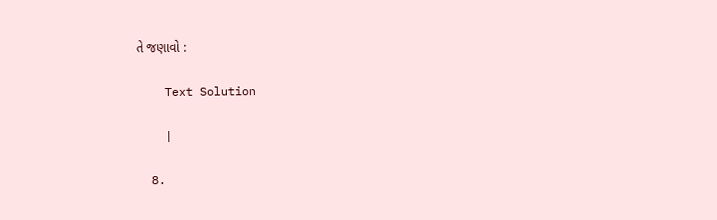તે જણાવો :

    Text Solution

    |

  8.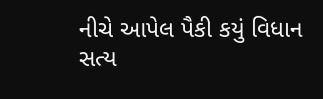નીચે આપેલ પૈકી કયું વિધાન સત્ય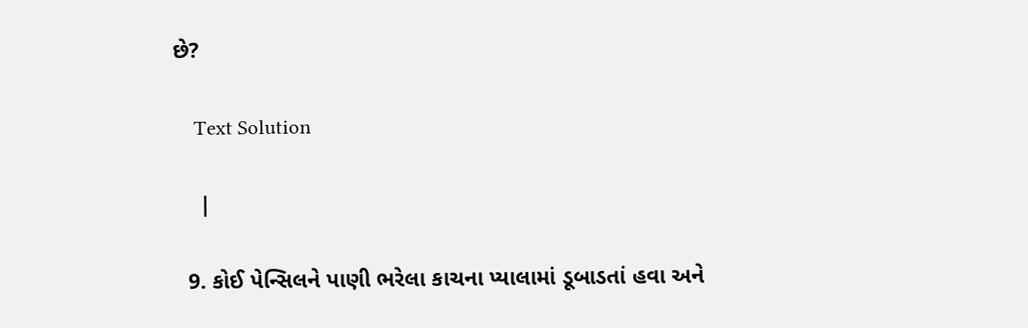છે?

    Text Solution

    |

  9. કોઈ પેન્સિલને પાણી ભરેલા કાચના પ્યાલામાં ડૂબાડતાં હવા અને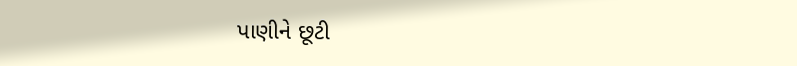પાણીને છૂટી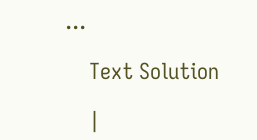...

    Text Solution

    |